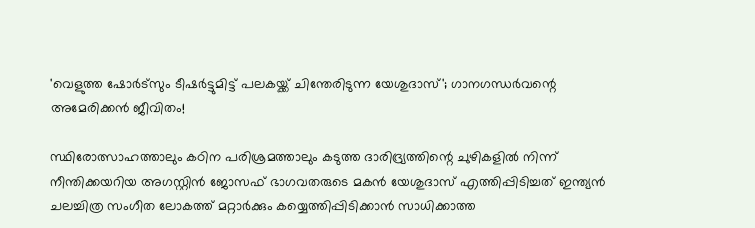'വെളുത്ത ഷോർട്സും ടീഷർട്ടുമിട്ട് പലകയ്ക്ക് ചിന്തേരിടുന്ന യേശുദാസ്'; ഗാനഗന്ധർവന്റെ അമേരിക്കൻ ജീവിതം!

സ്ഥിരോത്സാഹത്താലും കഠിന പരിശ്രമത്താലും കടുത്ത ദാരിദ്ര്യത്തിന്റെ ചുഴികളില്‍ നിന്ന് നീന്തിക്കയറിയ അഗസ്റ്റിന്‍ ജോസഫ് ഭാഗവതരുടെ മകന്‍ യേശുദാസ് എത്തിപ്പിടിച്ചത് ഇന്ത്യന്‍ ചലച്ചിത്ര സംഗീത ലോകത്ത് മറ്റാര്‍ക്കും കയ്യെത്തിപ്പിടിക്കാന്‍ സാധിക്കാത്ത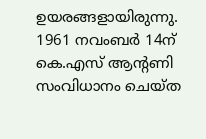ഉയരങ്ങളായിരുന്നു. 1961 നവംബര്‍ 14ന് കെ.എസ് ആന്റണി സംവിധാനം ചെയ്ത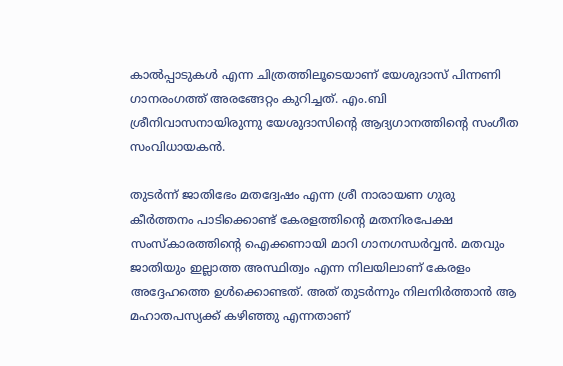കാല്‍പ്പാടുകള്‍ എന്ന ചിത്രത്തിലൂടെയാണ് യേശുദാസ് പിന്നണി ഗാനരംഗത്ത് അരങ്ങേറ്റം കുറിച്ചത്. എം.ബി ശ്രീനിവാസനായിരുന്നു യേശുദാസിന്റെ ആദ്യഗാനത്തിന്റെ സംഗീത സംവിധായകന്‍.

തുടര്‍ന്ന് ജാതിഭേം മതദ്വേഷം എന്ന ശ്രീ നാരായണ ഗുരു കീര്‍ത്തനം പാടിക്കൊണ്ട് കേരളത്തിന്റെ മതനിരപേക്ഷ സംസ്കാരത്തിന്റെ ഐക്കണായി മാറി ഗാനഗന്ധർവ്വൻ. മതവും ജാതിയും ഇല്ലാത്ത അസ്ഥിത്വം എന്ന നിലയിലാണ് കേരളം അദ്ദേഹത്തെ ഉള്‍ക്കൊണ്ടത്. അത് തുടര്‍ന്നും നിലനിര്‍ത്താന്‍ ആ മഹാതപസ്യക്ക് കഴിഞ്ഞു എന്നതാണ്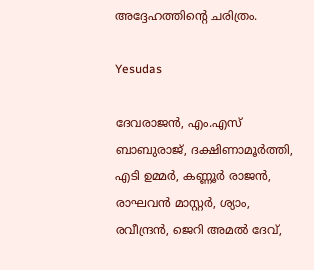അദ്ദേഹത്തിന്‍റെ ചരിത്രം.

Yesudas

ദേവരാജന്‍, എം.എസ് ബാബുരാജ്‌, ദക്ഷിണാമൂര്‍ത്തി, എടി ഉമ്മര്‍, കണ്ണൂര്‍ രാജന്‍, രാഘവന്‍ മാസ്റ്റര്‍, ശ്യാം, രവീന്ദ്രന്‍, ജെറി അമല്‍ ദേവ്,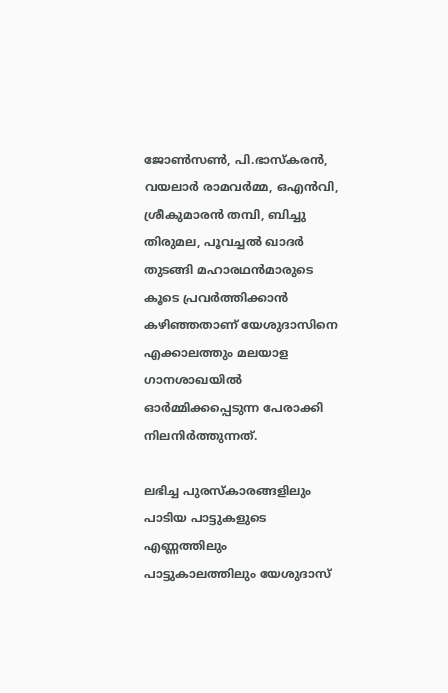ജോണ്‍സണ്‍, പി.ഭാസ്കരന്‍, വയലാര്‍ രാമവര്‍മ്മ, ഒഎന്‍വി, ശ്രീകുമാരന്‍ തമ്പി, ബിച്ചു തിരുമല, പൂവച്ചല്‍ ഖാദര്‍ തുടങ്ങി മഹാരഥന്‍മാരുടെ കൂടെ പ്രവര്‍ത്തിക്കാന്‍ കഴിഞ്ഞതാണ് യേശുദാസിനെ എക്കാലത്തും മലയാള ഗാനശാഖയില്‍ ഓര്‍മ്മിക്കപ്പെടുന്ന പേരാക്കി നിലനിര്‍ത്തുന്നത്.

ലഭിച്ച പുരസ്കാരങ്ങളിലും പാടിയ പാട്ടുകളുടെ എണ്ണത്തിലും പാട്ടുകാലത്തിലും യേശുദാസ്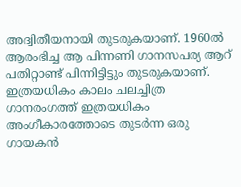അദ്വിതീയനായി തുടരുകയാണ്. 1960ല്‍ ആരംഭിച്ച ആ പിന്നണി ഗാനസപര്യ ആറ് പതിറ്റാണ്ട് പിന്നിട്ടിട്ടും തുടരുകയാണ്. ഇത്രയധികം കാലം ചലച്ചിത്ര ഗാനരംഗത്ത് ഇത്രയധികം അംഗീകാരത്തോടെ തുടര്‍ന്ന ഒരു ഗായകന്‍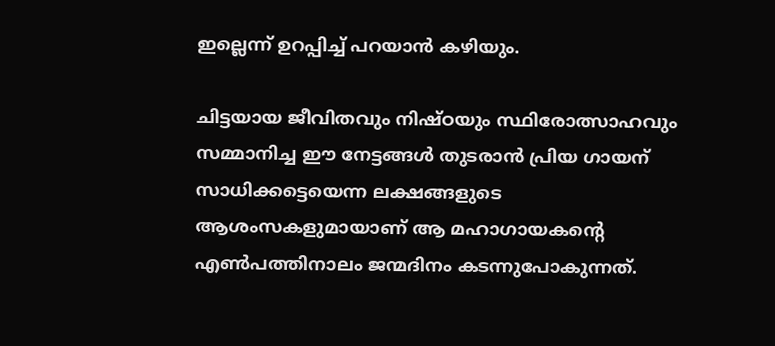ഇല്ലെന്ന് ഉറപ്പിച്ച് പറയാന്‍ കഴിയും.

ചിട്ടയായ ജീവിതവും നിഷ്ഠയും സ്ഥിരോത്സാഹവും സമ്മാനിച്ച ഈ നേട്ടങ്ങള്‍ തുടരാന്‍ പ്രിയ ഗായന് സാധിക്കട്ടെയെന്ന ലക്ഷങ്ങളുടെ ആശംസകളുമായാണ് ആ മഹാഗായകന്റെ എൺപത്തിനാലം ജന്മദിനം കടന്നുപോകുന്നത്.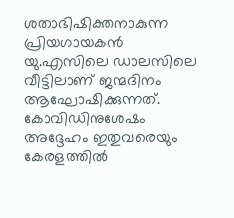ശതാഭിഷിക്തനാകുന്ന പ്രിയഗായകൻ യു.എസിലെ ഡാലസിലെ വീട്ടിലാണ് ജന്മദിനം ആഘോഷിക്കുന്നത്. കോവിഡിനുശേഷം അദ്ദേഹം ഇതുവരെയും കേരളത്തിൽ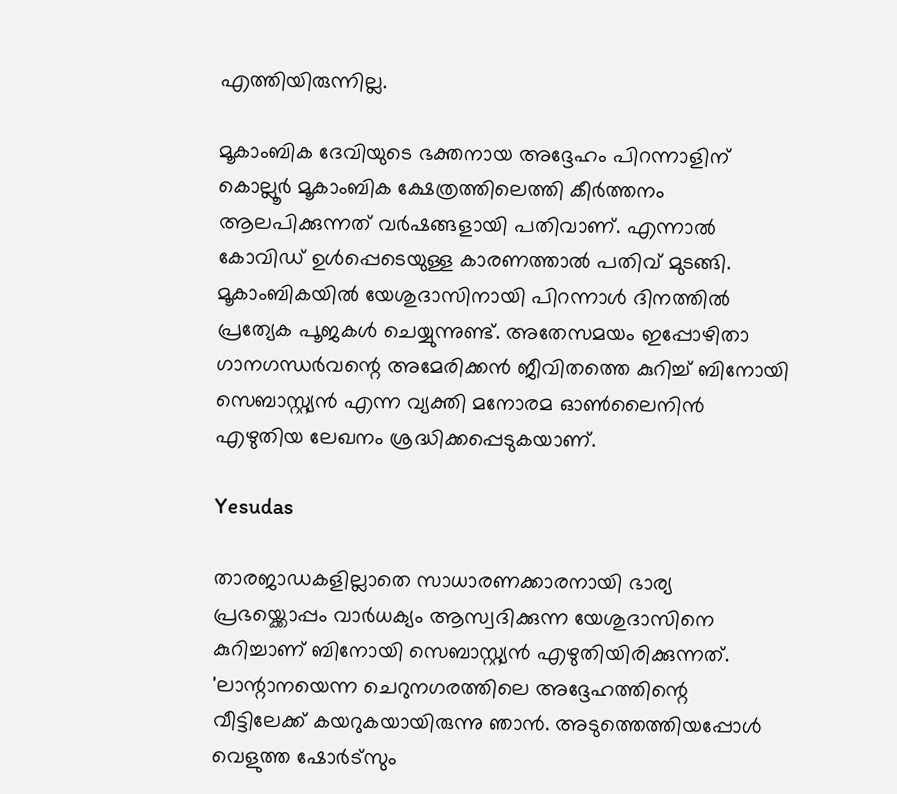എത്തിയിരുന്നില്ല.

മൂകാംബിക ദേവിയുടെ ഭക്തനായ അദ്ദേഹം പിറന്നാളിന് കൊല്ലൂർ മൂകാംബിക ക്ഷേത്രത്തിലെത്തി കീർത്തനം ആലപിക്കുന്നത് വർഷങ്ങളായി പതിവാണ്. എന്നാൽ കോവിഡ് ഉൾപ്പെടെയുള്ള കാരണത്താൽ പതിവ് മുടങ്ങി. മൂകാംബികയില്‍ യേശുദാസിനായി പിറന്നാൾ ദിനത്തിൽ പ്രത്യേക പൂജകൾ ചെയ്യുന്നുണ്ട്. അതേസമയം ഇപ്പോഴിതാ ഗാനഗന്ധർവന്റെ അമേരിക്കൻ ജീവിതത്തെ കുറിച്ച് ബിനോയി സെബാസ്റ്റ്യൻ എന്ന വ്യക്തി മനോരമ ഓൺലൈനിൻ എഴുതിയ ലേഖനം ശ്രദ്ധിക്കപ്പെടുകയാണ്.

Yesudas

താരജാഡകളില്ലാതെ സാധാരണക്കാരനായി ഭാര്യ പ്രഭയ്ക്കൊപ്പം വാർധക്യം ആസ്വദിക്കുന്ന യേശുദാസിനെ കുറിച്ചാണ് ബിനോയി സെബാസ്റ്റ്യൻ എഴുതിയിരിക്കുന്നത്. 'ലാന്റാനയെന്ന ചെറുനഗരത്തിലെ അദ്ദേഹത്തിന്റെ വീട്ടിലേക്ക് കയറുകയായിരുന്നു ഞാൻ. അടുത്തെത്തിയപ്പോൾ വെളുത്ത ഷോർട്സും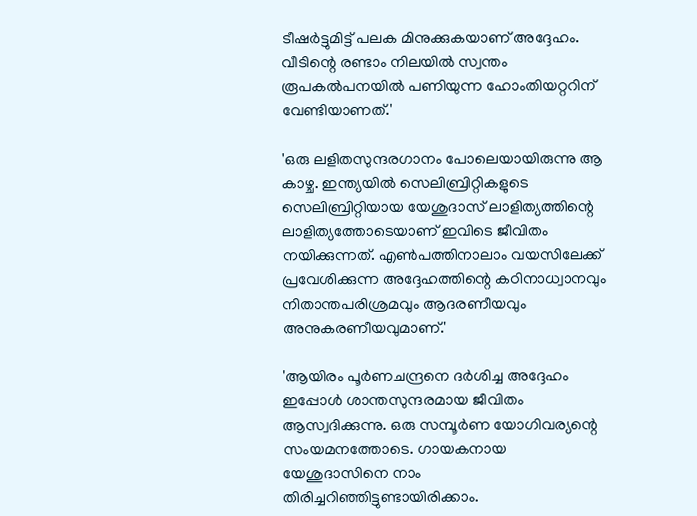ടീഷർട്ടുമിട്ട് പലക മിനുക്കുകയാണ് അദ്ദേഹം. വീടിന്റെ രണ്ടാം നിലയിൽ സ്വന്തം രൂപകൽപനയിൽ പണിയുന്ന ഹോംതിയറ്ററിന് വേണ്ടിയാണത്.'

'ഒരു ലളിതസുന്ദരഗാനം പോലെയായിരുന്നു ആ കാഴ്ച. ഇന്ത്യയിൽ സെലിബ്രിറ്റികളുടെ സെലിബ്രിറ്റിയായ യേശുദാസ് ലാളിത്യത്തിന്റെ ലാളിത്യത്തോടെയാണ് ഇവിടെ ജീവിതം നയിക്കുന്നത്. എൺപത്തിനാലാം വയസിലേക്ക് പ്രവേശിക്കുന്ന അദ്ദേഹത്തിന്റെ കഠിനാധ്വാനവും നിതാന്തപരിശ്രമവും ആദരണീയവും അനുകരണീയവുമാണ്.'

'ആയിരം പൂർണചന്ദ്രനെ ദർശിച്ച അദ്ദേഹം ഇപ്പോൾ ശാന്തസുന്ദരമായ ജീവിതം ആസ്വദിക്കുന്നു. ഒരു സമ്പൂർണ യോഗിവര്യന്റെ സംയമനത്തോടെ. ഗായകനായ യേശുദാസിനെ നാം തിരിച്ചറിഞ്ഞിട്ടുണ്ടായിരിക്കാം.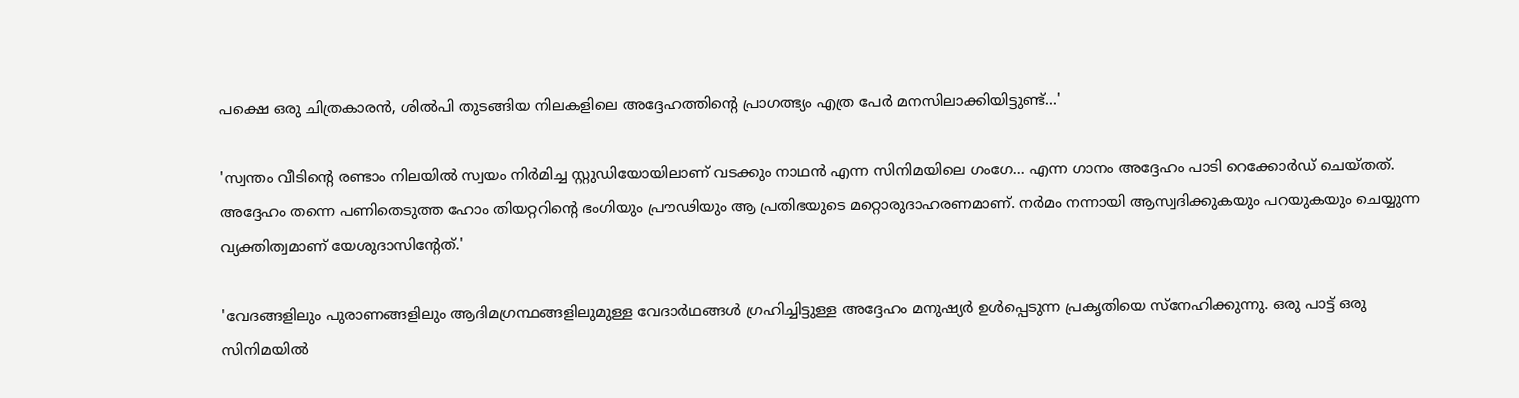പക്ഷെ ഒരു ചിത്രകാരൻ, ശിൽപി തുടങ്ങിയ നിലകളിലെ അദ്ദേഹത്തിന്റെ പ്രാഗത്ഭ്യം എത്ര പേർ മനസിലാക്കിയിട്ടുണ്ട്...'

'സ്വന്തം വീടിന്റെ രണ്ടാം നിലയിൽ സ്വയം നിർമിച്ച സ്റ്റുഡിയോയിലാണ് വടക്കും നാഥൻ എന്ന സിനിമയിലെ ഗംഗേ... എന്ന ഗാനം അദ്ദേഹം പാടി റെക്കോർഡ് ചെയ്തത്. അദ്ദേഹം തന്നെ പണിതെടുത്ത ഹോം തിയറ്ററിന്റെ ഭംഗിയും പ്രൗ‍ഢിയും ആ പ്രതിഭയുടെ മറ്റൊരുദാഹരണമാണ്. നർമം നന്നായി ആസ്വദിക്കുകയും പറയുകയും ചെയ്യുന്ന വ്യക്തിത്വമാണ് യേശുദാസിന്റേത്.'

'വേദങ്ങളിലും പുരാണങ്ങളിലും ആദിമഗ്രന്ഥങ്ങളിലുമുള്ള വേദാർഥങ്ങൾ ഗ്രഹിച്ചിട്ടുള്ള അദ്ദേഹം മനുഷ്യർ ഉൾപ്പെടുന്ന പ്രകൃതിയെ സ്നേഹിക്കുന്നു. ഒരു പാട്ട് ഒരു സിനിമയിൽ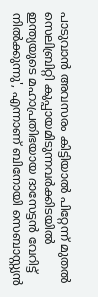പാടുവാൻ അവസരം കിട്ടിയാൽ പിറ്റേന്ന് മുതൽ സെലിബ്രിറ്റി കുപ്പായമിടുന്നവർക്കിടയിൽ ഇന്ത്യയുടെ മഹാപ്രതിഭയായ ദാസേട്ടൻ വേറിട്ട് നിൽക്കുന്നു', എന്നാണ് ബിനോയി സെബാസ്റ്റ്യൻ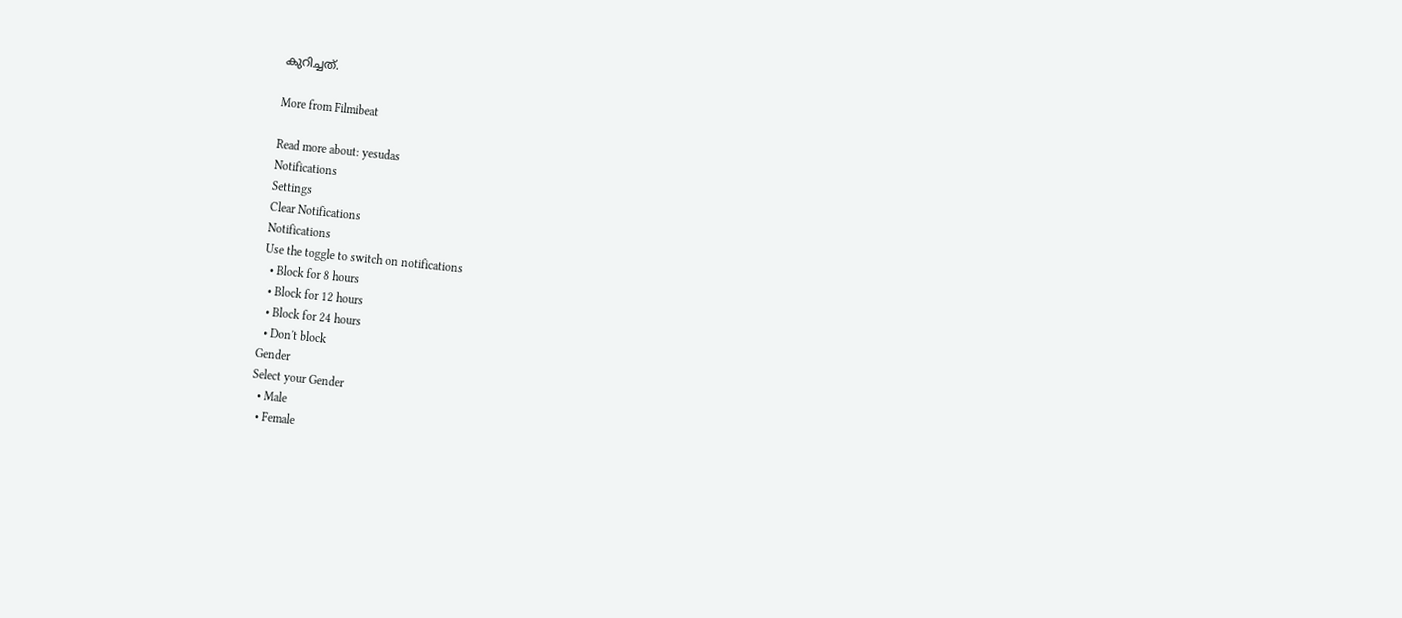കുറിച്ചത്.

More from Filmibeat

Read more about: yesudas
Notifications
Settings
Clear Notifications
Notifications
Use the toggle to switch on notifications
  • Block for 8 hours
  • Block for 12 hours
  • Block for 24 hours
  • Don't block
Gender
Select your Gender
  • Male
  • Female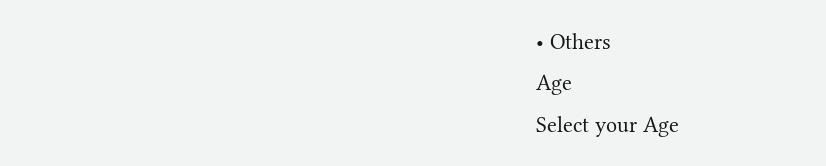• Others
Age
Select your Age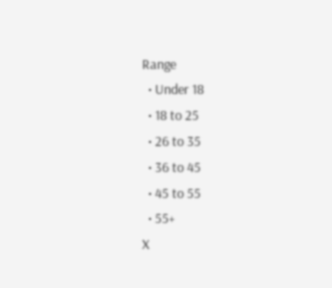Range
  • Under 18
  • 18 to 25
  • 26 to 35
  • 36 to 45
  • 45 to 55
  • 55+
X